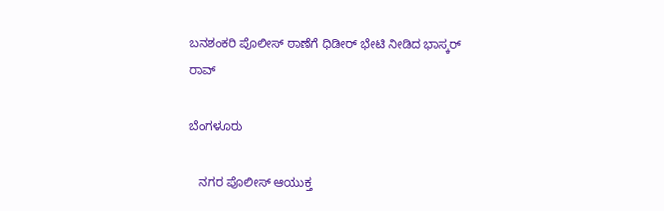ಬನಶಂಕರಿ ಪೊಲೀಸ್ ಠಾಣೆಗೆ ಧಿಡೀರ್ ಭೇಟಿ ನೀಡಿದ ಭಾಸ್ಕರ್ ರಾವ್

ಬೆಂಗಳೂರು

   ನಗರ ಪೊಲೀಸ್ ಆಯುಕ್ತ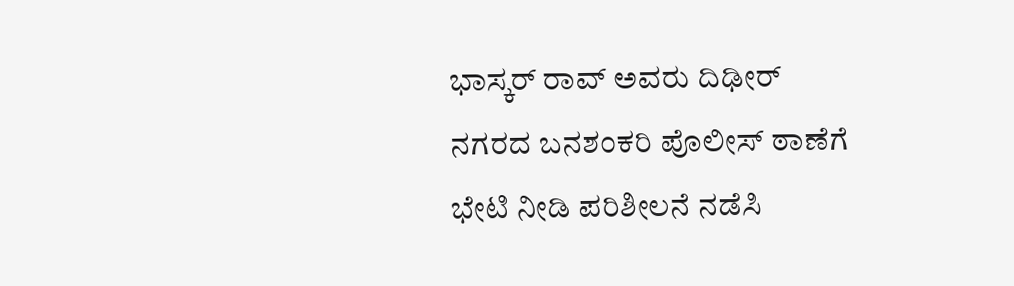ಭಾಸ್ಕರ್ ರಾವ್ ಅವರು ದಿಢೀರ್ ನಗರದ ಬನಶಂಕರಿ ಪೊಲೀಸ್ ಠಾಣೆಗೆ ಭೇಟಿ ನೀಡಿ ಪರಿಶೀಲನೆ ನಡೆಸಿ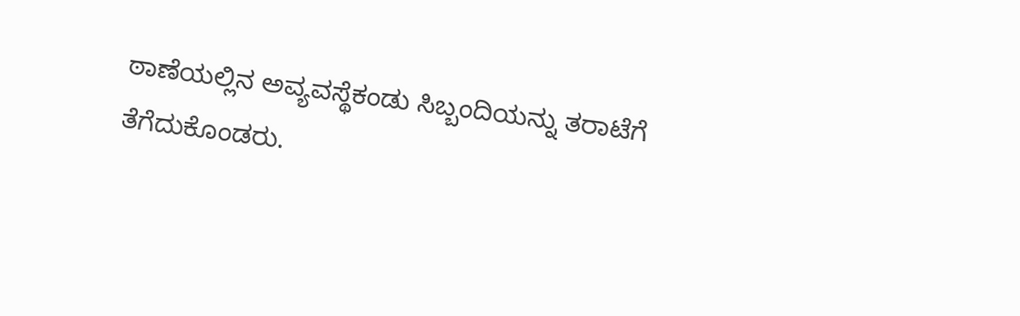ಠಾಣೆಯಲ್ಲಿನ ಅವ್ಯವಸ್ಥೆಕಂಡು ಸಿಬ್ಬಂದಿಯನ್ನು ತರಾಟೆಗೆ ತೆಗೆದುಕೊಂಡರು.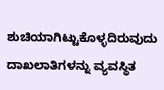ಶುಚಿಯಾಗಿಟ್ಟುಕೊಳ್ಳದಿರುವುದು ದಾಖಲಾತಿಗಳನ್ನು ವ್ಯವಸ್ಥಿತ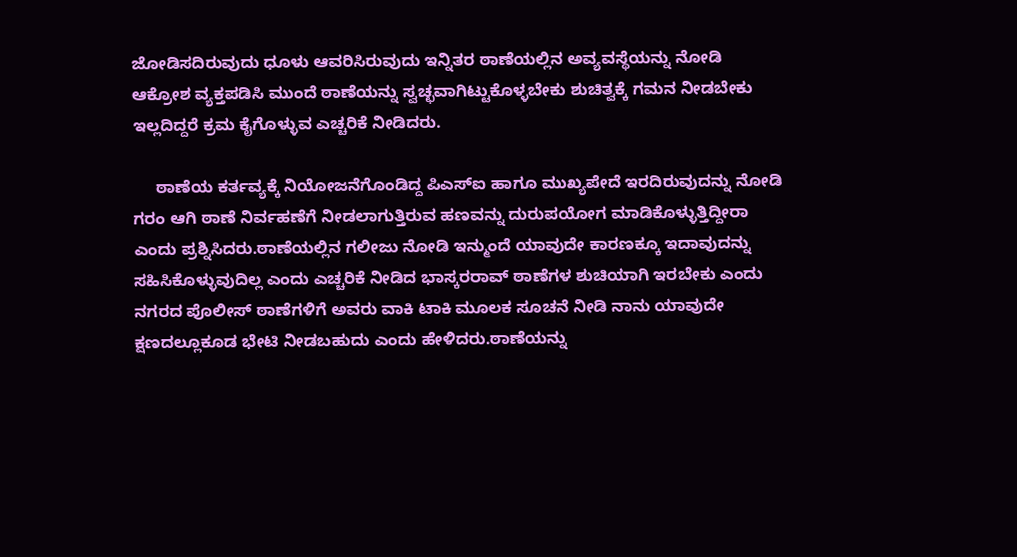ಜೋಡಿಸದಿರುವುದು ಧೂಳು ಆವರಿಸಿರುವುದು ಇನ್ನಿತರ ಠಾಣೆಯಲ್ಲಿನ ಅವ್ಯವಸ್ಥೆಯನ್ನು ನೋಡಿ ಆಕ್ರೋಶ ವ್ಯಕ್ತಪಡಿಸಿ ಮುಂದೆ ಠಾಣೆಯನ್ನು ಸ್ವಚ್ಛವಾಗಿಟ್ಟುಕೊಳ್ಳಬೇಕು ಶುಚಿತ್ವಕ್ಕೆ ಗಮನ ನೀಡಬೇಕು ಇಲ್ಲದಿದ್ದರೆ ಕ್ರಮ ಕೈಗೊಳ್ಳುವ ಎಚ್ಚರಿಕೆ ನೀಡಿದರು.

     ಠಾಣೆಯ ಕರ್ತವ್ಯಕ್ಕೆ ನಿಯೋಜನೆಗೊಂಡಿದ್ದ ಪಿಎಸ್‍ಐ ಹಾಗೂ ಮುಖ್ಯಪೇದೆ ಇರದಿರುವುದನ್ನು ನೋಡಿ ಗರಂ ಆಗಿ ಠಾಣೆ ನಿರ್ವಹಣೆಗೆ ನೀಡಲಾಗುತ್ತಿರುವ ಹಣವನ್ನು ದುರುಪಯೋಗ ಮಾಡಿಕೊಳ್ಳುತ್ತಿದ್ದೀರಾ ಎಂದು ಪ್ರಶ್ನಿಸಿದರು.ಠಾಣೆಯಲ್ಲಿನ ಗಲೀಜು ನೋಡಿ ಇನ್ಮುಂದೆ ಯಾವುದೇ ಕಾರಣಕ್ಕೂ ಇದಾವುದನ್ನು ಸಹಿಸಿಕೊಳ್ಳುವುದಿಲ್ಲ ಎಂದು ಎಚ್ಚರಿಕೆ ನೀಡಿದ ಭಾಸ್ಕರರಾವ್ ಠಾಣೆಗಳ ಶುಚಿಯಾಗಿ ಇರಬೇಕು ಎಂದು ನಗರದ ಪೊಲೀಸ್ ಠಾಣೆಗಳಿಗೆ ಅವರು ವಾಕಿ ಟಾಕಿ ಮೂಲಕ ಸೂಚನೆ ನೀಡಿ ನಾನು ಯಾವುದೇ ಕ್ಷಣದಲ್ಲೂಕೂಡ ಭೇಟಿ ನೀಡಬಹುದು ಎಂದು ಹೇಳಿದರು.ಠಾಣೆಯನ್ನು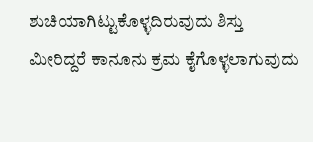ಶುಚಿಯಾಗಿಟ್ಟುಕೊಳ್ಳದಿರುವುದು ಶಿಸ್ತು ಮೀರಿದ್ದರೆ ಕಾನೂನು ಕ್ರಮ ಕೈಗೊಳ್ಳಲಾಗುವುದು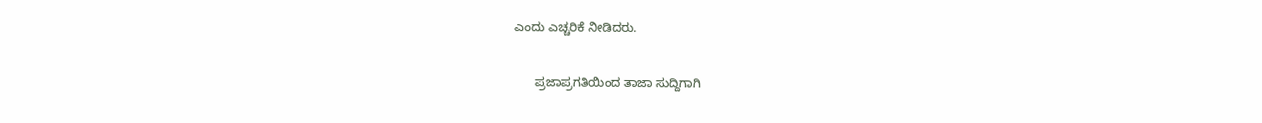ಎಂದು ಎಚ್ಚರಿಕೆ ನೀಡಿದರು.

      ಪ್ರಜಾಪ್ರಗತಿಯಿಂದ ತಾಜಾ ಸುದ್ದಿಗಾಗಿ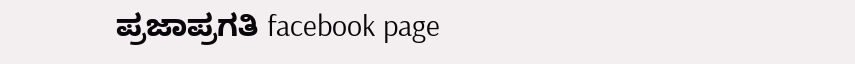ಪ್ರಜಾಪ್ರಗತಿ facebook page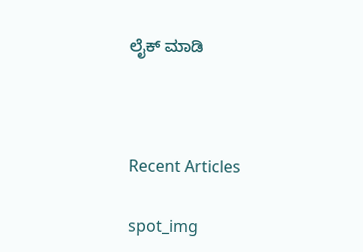ಲೈಕ್ ಮಾಡಿ



Recent Articles

spot_img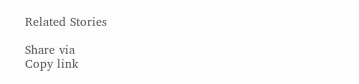Related Stories

Share via
Copy link